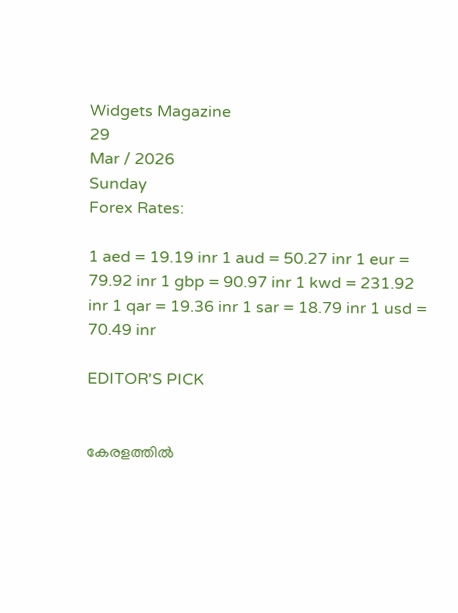Widgets Magazine
29
Mar / 2026
Sunday
Forex Rates:

1 aed = 19.19 inr 1 aud = 50.27 inr 1 eur = 79.92 inr 1 gbp = 90.97 inr 1 kwd = 231.92 inr 1 qar = 19.36 inr 1 sar = 18.79 inr 1 usd = 70.49 inr

EDITOR'S PICK


കേരളത്തിൽ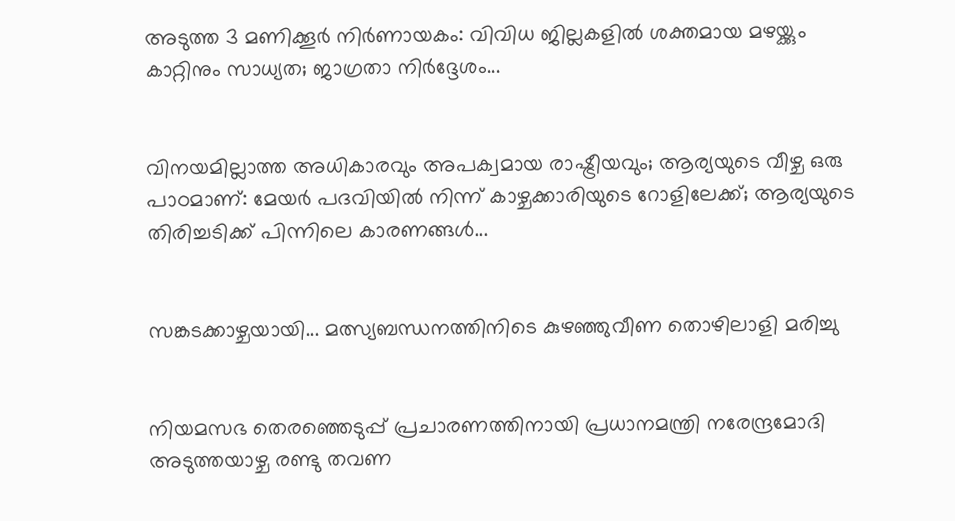അടുത്ത 3 മണിക്കൂർ നിർണായകം: വിവിധ ജില്ലകളിൽ ശക്തമായ മഴയ്ക്കും കാറ്റിനും സാധ്യത; ജാഗ്രതാ നിർദ്ദേശം...


വിനയമില്ലാത്ത അധികാരവും അപക്വമായ രാഷ്ട്രീയവും; ആര്യയുടെ വീഴ്ച ഒരു പാഠമാണ്: മേയർ പദവിയിൽ നിന്ന് കാഴ്ചക്കാരിയുടെ റോളിലേക്ക്; ആര്യയുടെ തിരിച്ചടിക്ക് പിന്നിലെ കാരണങ്ങൾ...


സങ്കടക്കാഴ്ചയായി... മത്സ്യബന്ധനത്തിനിടെ കുഴഞ്ഞുവീണ തൊഴിലാളി മരിച്ചു


നിയമസഭ തെരഞ്ഞെടുപ്പ് പ്രചാരണത്തിനായി പ്രധാനമന്ത്രി നരേന്ദ്രമോദി അടുത്തയാഴ്ച രണ്ടു തവണ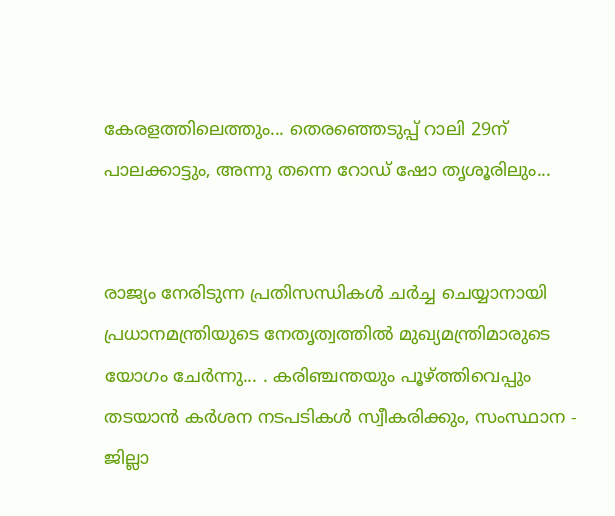കേരളത്തിലെത്തും... തെരഞ്ഞെടുപ്പ് റാലി 29ന് പാലക്കാട്ടും, അന്നു തന്നെ റോഡ് ഷോ തൃശൂരിലും...


രാജ്യം നേരിടുന്ന പ്രതിസന്ധികൾ ചർച്ച ചെയ്യാനായി പ്രധാനമന്ത്രിയുടെ നേതൃത്വത്തിൽ മുഖ്യമന്ത്രിമാരുടെ യോഗം ചേർന്നു... . കരിഞ്ചന്തയും പൂഴ്ത്തിവെപ്പും തടയാൻ കർശന നടപടികൾ സ്വീകരിക്കും, സംസ്ഥാന - ജില്ലാ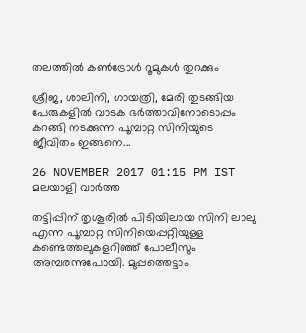തലത്തിൽ കൺട്രോൾ റൂമുകൾ തുറക്കും

ശ്രീജ, ശാലിനി, ഗായത്രി, മേരി തുടങ്ങിയ പേരുകളില്‍ വാടക ഭര്‍ത്താവിനോടൊപ്പം കറങ്ങി നടക്കുന്ന പൂമ്പാറ്റ സിനിയുടെ ജീവിതം ഇങ്ങനെ...

26 NOVEMBER 2017 01:15 PM IST
മലയാളി വാര്‍ത്ത

തട്ടിപ്പിന് തൃശൂരില്‍ പിടിയിലായ സിനി ലാലു എന്ന പൂമ്പാറ്റ സിനിയെപ്പറ്റിയുള്ള കണ്ടെത്തലുകളറിഞ്ഞ് പോലീസും അമ്പരന്നുപോയി. മുപ്പത്തെട്ടാം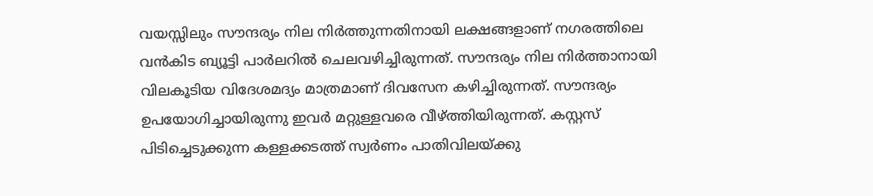വയസ്സിലും സൗന്ദര്യം നില നിര്‍ത്തുന്നതിനായി ലക്ഷങ്ങളാണ് നഗരത്തിലെ വന്‍കിട ബ്യൂട്ടി പാര്‍ലറില്‍ ചെലവഴിച്ചിരുന്നത്. സൗന്ദര്യം നില നിര്‍ത്താനായി വിലകൂടിയ വിദേശമദ്യം മാത്രമാണ് ദിവസേന കഴിച്ചിരുന്നത്. സൗന്ദര്യം ഉപയോഗിച്ചായിരുന്നു ഇവര്‍ മറ്റുള്ളവരെ വീഴ്ത്തിയിരുന്നത്. കസ്റ്റസ് പിടിച്ചെടുക്കുന്ന കള്ളക്കടത്ത് സ്വര്‍ണം പാതിവിലയ്ക്കു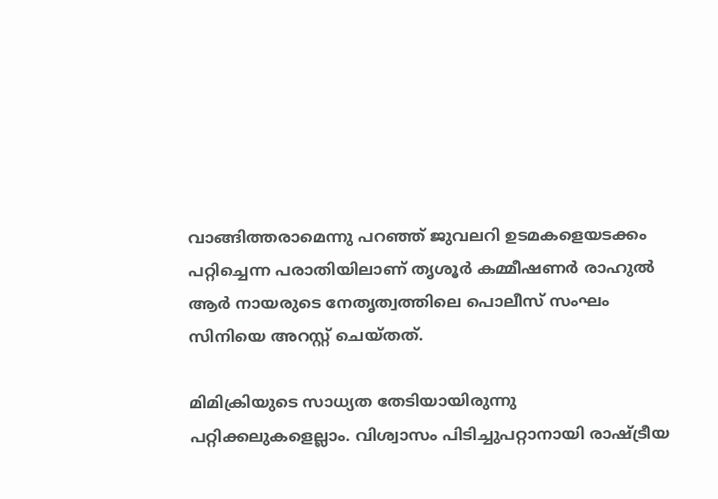വാങ്ങിത്തരാമെന്നു പറഞ്ഞ് ജുവലറി ഉടമകളെയടക്കം പറ്റിച്ചെന്ന പരാതിയിലാണ് തൃശൂര്‍ കമ്മീഷണര്‍ രാഹുല്‍ ആര്‍ നായരുടെ നേതൃത്വത്തിലെ പൊലീസ് സംഘം സിനിയെ അറസ്റ്റ് ചെയ്തത്.

മിമിക്രിയുടെ സാധ്യത തേടിയായിരുന്നു പറ്റിക്കലുകളെല്ലാം. വിശ്വാസം പിടിച്ചുപറ്റാനായി രാഷ്ട്രീയ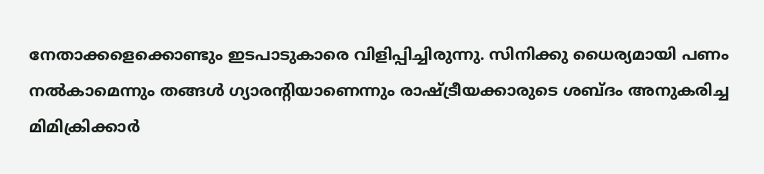നേതാക്കളെക്കൊണ്ടും ഇടപാടുകാരെ വിളിപ്പിച്ചിരുന്നു. സിനിക്കു ധൈര്യമായി പണം നല്‍കാമെന്നും തങ്ങള്‍ ഗ്യാരന്റിയാണെന്നും രാഷ്ട്രീയക്കാരുടെ ശബ്ദം അനുകരിച്ച മിമിക്രിക്കാര്‍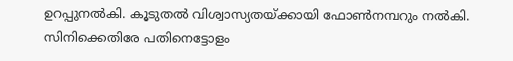ഉറപ്പുനല്‍കി. കൂടുതല്‍ വിശ്വാസ്യതയ്ക്കായി ഫോണ്‍നമ്പറും നല്‍കി. സിനിക്കെതിരേ പതിനെട്ടോളം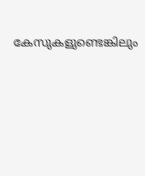കേസുകളുണ്ടെങ്കിലും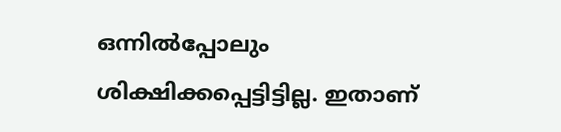ഒന്നില്‍പ്പോലും ശിക്ഷിക്കപ്പെട്ടിട്ടില്ല. ഇതാണ്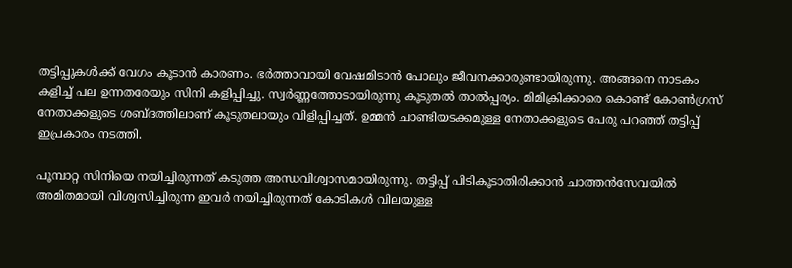തട്ടിപ്പുകള്‍ക്ക് വേഗം കൂടാന്‍ കാരണം. ഭര്‍ത്താവായി വേഷമിടാന്‍ പോലും ജീവനക്കാരുണ്ടായിരുന്നു. അങ്ങനെ നാടകം കളിച്ച് പല ഉന്നതരേയും സിനി കളിപ്പിച്ചു. സ്വര്‍ണ്ണത്തോടായിരുന്നു കൂടുതല്‍ താല്‍പ്പര്യം. മിമിക്രിക്കാരെ കൊണ്ട് കോണ്‍ഗ്രസ് നേതാക്കളുടെ ശബ്ദത്തിലാണ് കൂടുതലായും വിളിപ്പിച്ചത്. ഉമ്മന്‍ ചാണ്ടിയടക്കമുള്ള നേതാക്കളുടെ പേരു പറഞ്ഞ് തട്ടിപ്പ് ഇപ്രകാരം നടത്തി.

പൂമ്പാറ്റ സിനിയെ നയിച്ചിരുന്നത് കടുത്ത അന്ധവിശ്വാസമായിരുന്നു. തട്ടിപ്പ് പിടികൂടാതിരിക്കാന്‍ ചാത്തന്‍സേവയില്‍ അമിതമായി വിശ്വസിച്ചിരുന്ന ഇവര്‍ നയിച്ചിരുന്നത് കോടികള്‍ വിലയുള്ള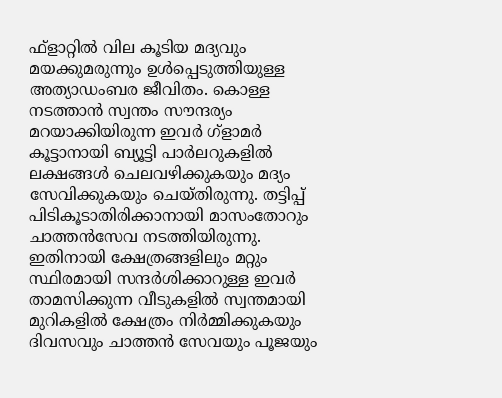ഫ്‌ളാറ്റില്‍ വില കൂടിയ മദ്യവും മയക്കുമരുന്നും ഉള്‍പ്പെടുത്തിയുള്ള അത്യാഡംബര ജീവിതം. കൊള്ള നടത്താന്‍ സ്വന്തം സൗന്ദര്യം മറയാക്കിയിരുന്ന ഇവര്‍ ഗ്‌ളാമര്‍ കൂട്ടാനായി ബ്യൂട്ടി പാര്‍ലറുകളില്‍ ലക്ഷങ്ങള്‍ ചെലവഴിക്കുകയും മദ്യം സേവിക്കുകയും ചെയ്തിരുന്നു. തട്ടിപ്പ് പിടികൂടാതിരിക്കാനായി മാസംതോറും ചാത്തന്‍സേവ നടത്തിയിരുന്നു. ഇതിനായി ക്ഷേത്രങ്ങളിലും മറ്റും സ്ഥിരമായി സന്ദര്‍ശിക്കാറുള്ള ഇവര്‍ താമസിക്കുന്ന വീടുകളില്‍ സ്വന്തമായി മുറികളില്‍ ക്ഷേത്രം നിര്‍മ്മിക്കുകയും ദിവസവും ചാത്തന്‍ സേവയും പൂജയും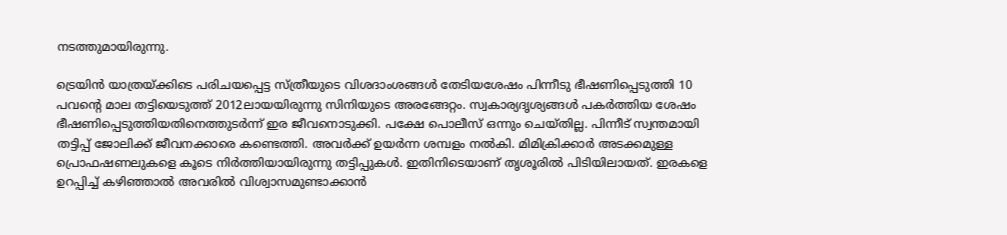നടത്തുമായിരുന്നു.

ട്രെയിന്‍ യാത്രയ്ക്കിടെ പരിചയപ്പെട്ട സ്ത്രീയുടെ വിശദാംശങ്ങള്‍ തേടിയശേഷം പിന്നീടു ഭീഷണിപ്പെടുത്തി 10 പവന്റെ മാല തട്ടിയെടുത്ത് 2012ലായയിരുന്നു സിനിയുടെ അരങ്ങേറ്റം. സ്വകാര്യദൃശ്യങ്ങള്‍ പകര്‍ത്തിയ ശേഷം ഭീഷണിപ്പെടുത്തിയതിനെത്തുടര്‍ന്ന് ഇര ജീവനൊടുക്കി. പക്ഷേ പൊലീസ് ഒന്നും ചെയ്തില്ല. പിന്നീട് സ്വന്തമായി തട്ടിപ്പ് ജോലിക്ക് ജീവനക്കാരെ കണ്ടെത്തി. അവര്‍ക്ക് ഉയര്‍ന്ന ശമ്പളം നല്‍കി. മിമിക്രിക്കാര്‍ അടക്കമുള്ള പ്രൊഫഷണലുകളെ കൂടെ നിര്‍ത്തിയായിരുന്നു തട്ടിപ്പുകള്‍. ഇതിനിടെയാണ് തൃശൂരില്‍ പിടിയിലായത്. ഇരകളെ ഉറപ്പിച്ച് കഴിഞ്ഞാല്‍ അവരില്‍ വിശ്വാസമുണ്ടാക്കാന്‍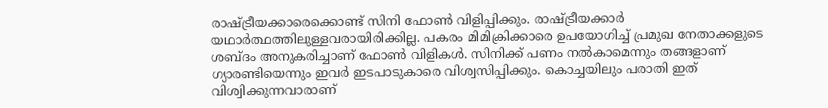രാഷ്ട്രീയക്കാരെക്കൊണ്ട് സിനി ഫോണ്‍ വിളിപ്പിക്കും. രാഷ്ട്രീയക്കാര്‍ യഥാര്‍ത്ഥത്തിലുള്ളവരായിരിക്കില്ല. പകരം മിമിക്രിക്കാരെ ഉപയോഗിച്ച് പ്രമുഖ നേതാക്കളുടെ ശബ്ദം അനുകരിച്ചാണ് ഫോണ്‍ വിളികള്‍. സിനിക്ക് പണം നല്‍കാമെന്നും തങ്ങളാണ് ഗ്യാരണ്ടിയെന്നും ഇവര്‍ ഇടപാടുകാരെ വിശ്വസിപ്പിക്കും. കൊച്ചയിലും പരാതി ഇത് വിശ്വിക്കുന്നവാരാണ്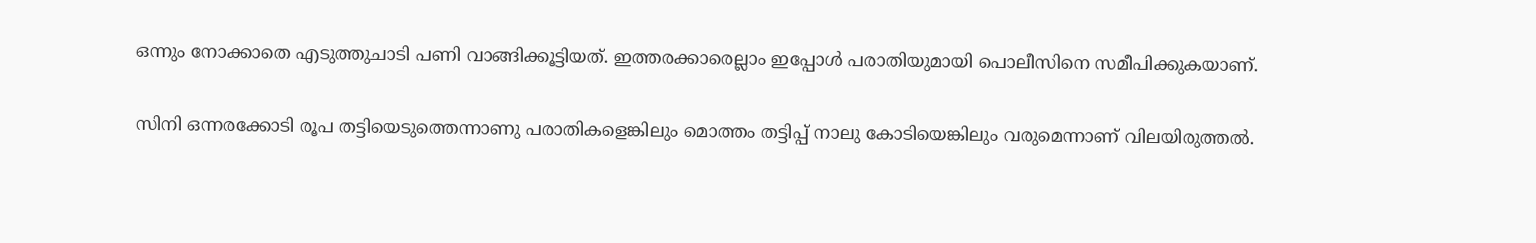ഒന്നും നോക്കാതെ എടുത്തുചാടി പണി വാങ്ങിക്കൂട്ടിയത്. ഇത്തരക്കാരെല്ലാം ഇപ്പോള്‍ പരാതിയുമായി പൊലീസിനെ സമീപിക്കുകയാണ്.

സിനി ഒന്നരക്കോടി രൂപ തട്ടിയെടുത്തെന്നാണു പരാതികളെങ്കിലും മൊത്തം തട്ടിപ്പ് നാലു കോടിയെങ്കിലും വരുമെന്നാണ് വിലയിരുത്തല്‍.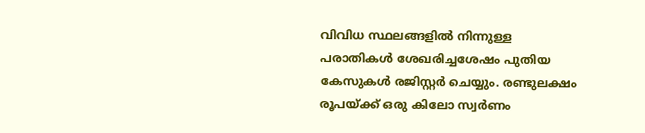വിവിധ സ്ഥലങ്ങളില്‍ നിന്നുള്ള പരാതികള്‍ ശേഖരിച്ചശേഷം പുതിയ കേസുകള്‍ രജിസ്റ്റര്‍ ചെയ്യും. രണ്ടുലക്ഷം രൂപയ്ക്ക് ഒരു കിലോ സ്വര്‍ണം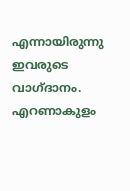എന്നായിരുന്നു ഇവരുടെ വാഗ്ദാനം. എറണാകുളം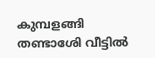കുമ്പളങ്ങി തണ്ടാശേി വീട്ടില്‍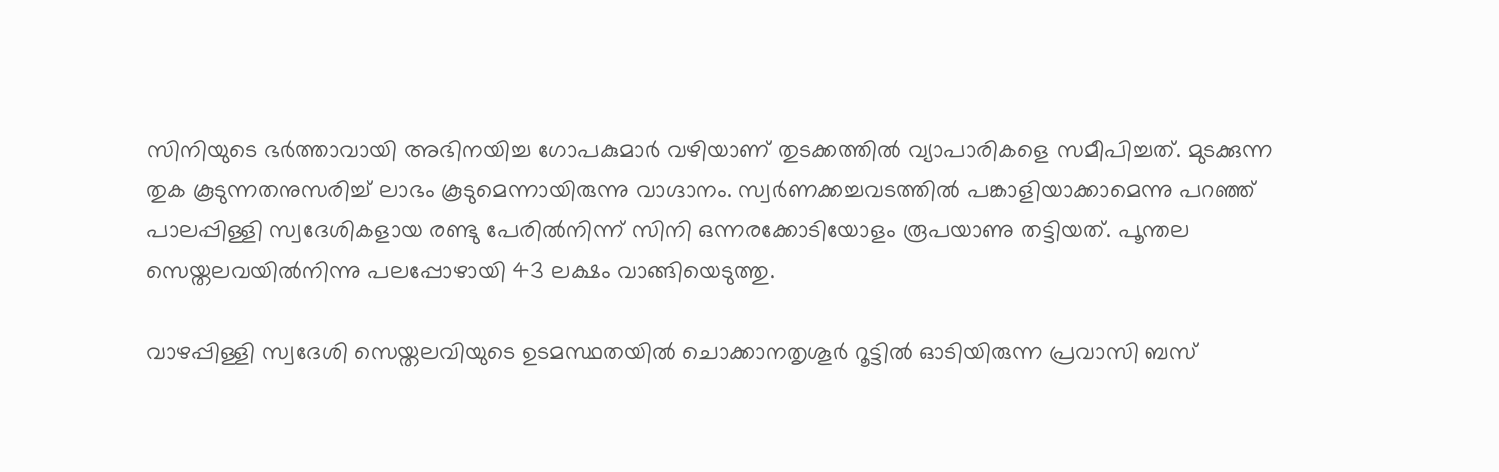സിനിയുടെ ഭര്‍ത്താവായി അഭിനയിച്ച ഗോപകുമാര്‍ വഴിയാണ് തുടക്കത്തില്‍ വ്യാപാരികളെ സമീപിച്ചത്. മുടക്കുന്ന തുക കൂടുന്നതനുസരിച്ച് ലാഭം കൂടുമെന്നായിരുന്നു വാഗ്ദാനം. സ്വര്‍ണക്കച്ചവടത്തില്‍ പങ്കാളിയാക്കാമെന്നു പറഞ്ഞ് പാലപ്പിള്ളി സ്വദേശികളായ രണ്ടു പേരില്‍നിന്ന് സിനി ഒന്നരക്കോടിയോളം രൂപയാണു തട്ടിയത്. പൂന്തല സെയ്തലവയില്‍നിന്നു പലപ്പോഴായി 43 ലക്ഷം വാങ്ങിയെടുത്തു.

വാഴപ്പിള്ളി സ്വദേശി സെയ്തലവിയുടെ ഉടമസ്ഥതയില്‍ ചൊക്കാനതൃശൂര്‍ റൂട്ടില്‍ ഓടിയിരുന്ന പ്രവാസി ബസ്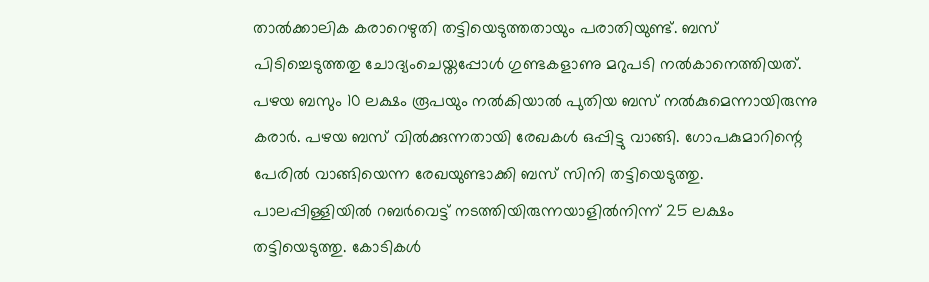താല്‍ക്കാലിക കരാറെഴുതി തട്ടിയെടുത്തതായും പരാതിയുണ്ട്. ബസ് പിടിച്ചെടുത്തതു ചോദ്യംചെയ്തപ്പോള്‍ ഗുണ്ടകളാണു മറുപടി നല്‍കാനെത്തിയത്. പഴയ ബസും 10 ലക്ഷം രൂപയും നല്‍കിയാല്‍ പുതിയ ബസ് നല്‍കുമെന്നായിരുന്നു കരാര്‍. പഴയ ബസ് വില്‍ക്കുന്നതായി രേഖകള്‍ ഒപ്പിട്ടു വാങ്ങി. ഗോപകുമാറിന്റെ പേരില്‍ വാങ്ങിയെന്ന രേഖയുണ്ടാക്കി ബസ് സിനി തട്ടിയെടുത്തു. പാലപ്പിള്ളിയില്‍ റബര്‍വെട്ട് നടത്തിയിരുന്നയാളില്‍നിന്ന് 25 ലക്ഷം തട്ടിയെടുത്തു. കോടികള്‍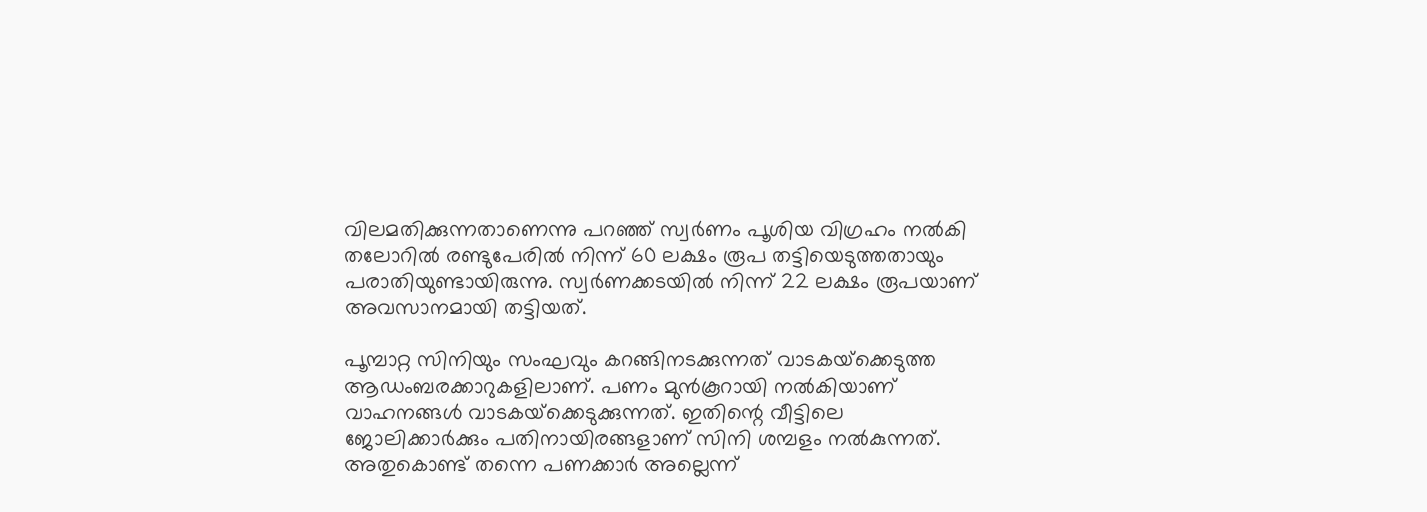വിലമതിക്കുന്നതാണെന്നു പറഞ്ഞ് സ്വര്‍ണം പൂശിയ വിഗ്രഹം നല്‍കി തലോറില്‍ രണ്ടുപേരില്‍ നിന്ന് 60 ലക്ഷം രൂപ തട്ടിയെടുത്തതായും പരാതിയുണ്ടായിരുന്നു. സ്വര്‍ണക്കടയില്‍ നിന്ന് 22 ലക്ഷം രൂപയാണ് അവസാനമായി തട്ടിയത്.

പൂമ്പാറ്റ സിനിയും സംഘവും കറങ്ങിനടക്കുന്നത് വാടകയ്‌ക്കെടുത്ത ആഡംബരക്കാറുകളിലാണ്. പണം മുന്‍കൂറായി നല്‍കിയാണ് വാഹനങ്ങള്‍ വാടകയ്‌ക്കെടുക്കുന്നത്. ഇതിന്റെ വീട്ടിലെ ജോലിക്കാര്‍ക്കും പതിനായിരങ്ങളാണ് സിനി ശമ്പളം നല്‍കുന്നത്. അതുകൊണ്ട് തന്നെ പണക്കാര്‍ അല്ലെന്ന്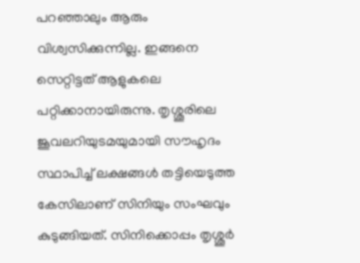പറഞ്ഞാലും ആരും വിശ്വസിക്കുന്നില്ല. ഇങ്ങനെ സെറ്റിട്ടത് ആളുകലെ പറ്റിക്കാനായിരുന്നു. തൃശ്ശൂരിലെ ജൂവലറിയുടമയുമായി സൗഹൃദം സ്ഥാപിച്ച് ലക്ഷങ്ങള്‍ തട്ടിയെടുത്ത കേസിലാണ് സിനിയും സംഘവും കുടുങ്ങിയത്. സിനിക്കൊപ്പം തൃശ്ശൂര്‍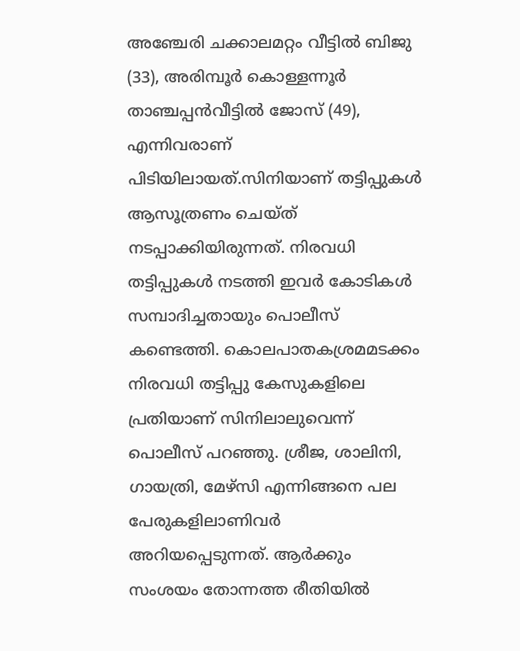അഞ്ചേരി ചക്കാലമറ്റം വീട്ടില്‍ ബിജു (33), അരിമ്പൂര്‍ കൊള്ളന്നൂര്‍ താഞ്ചപ്പന്‍വീട്ടില്‍ ജോസ് (49), എന്നിവരാണ് പിടിയിലായത്.സിനിയാണ് തട്ടിപ്പുകള്‍ ആസൂത്രണം ചെയ്ത് നടപ്പാക്കിയിരുന്നത്. നിരവധി തട്ടിപ്പുകള്‍ നടത്തി ഇവര്‍ കോടികള്‍ സമ്പാദിച്ചതായും പൊലീസ് കണ്ടെത്തി. കൊലപാതകശ്രമമടക്കം നിരവധി തട്ടിപ്പു കേസുകളിലെ പ്രതിയാണ് സിനിലാലുവെന്ന് പൊലീസ് പറഞ്ഞു. ശ്രീജ, ശാലിനി, ഗായത്രി, മേഴ്‌സി എന്നിങ്ങനെ പല പേരുകളിലാണിവര്‍ അറിയപ്പെടുന്നത്. ആര്‍ക്കും സംശയം തോന്നത്ത രീതിയില്‍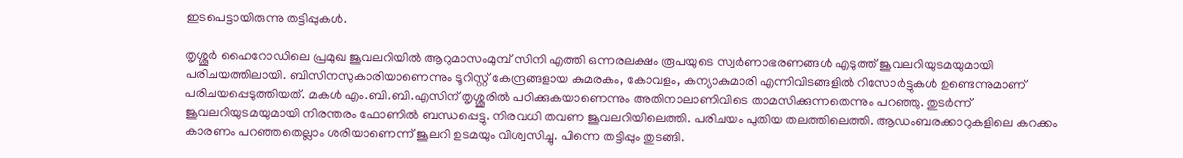ഇടപെട്ടായിരുന്നു തട്ടിപ്പുകള്‍.

തൃശ്ശൂര്‍ ഹൈറോഡിലെ പ്രമുഖ ജൂവലറിയില്‍ ആറുമാസംമുമ്പ് സിനി എത്തി ഒന്നരലക്ഷം രൂപയുടെ സ്വര്‍ണാഭരണങ്ങള്‍ എടുത്ത് ജൂവലറിയുടമയുമായി പരിചയത്തിലായി. ബിസിനസുകാരിയാണെന്നും ടൂറിസ്റ്റ് കേന്ദ്രങ്ങളായ കുമരകം, കോവളം, കന്യാകുമാരി എന്നിവിടങ്ങളില്‍ റിസോര്‍ട്ടുകള്‍ ഉണ്ടെന്നുമാണ് പരിചയപ്പെടുത്തിയത്. മകള്‍ എം.ബി.ബി.എസിന് തൃശ്ശൂരില്‍ പഠിക്കുകയാണെന്നും അതിനാലാണിവിടെ താമസിക്കുന്നതെന്നും പറഞ്ഞു. തുടര്‍ന്ന് ജൂവലറിയുടമയുമായി നിരന്തരം ഫോണില്‍ ബന്ധപ്പെട്ടു. നിരവധി തവണ ജൂവലറിയിലെത്തി. പരിചയം പുതിയ തലത്തിലെത്തി. ആഡംബരക്കാറുകളിലെ കറക്കം കാരണം പറഞ്ഞതെല്ലാം ശരിയാണെന്ന് ജൂലറി ഉടമയും വിശ്വസിച്ചു. പിന്നെ തട്ടിപ്പും തുടങ്ങി.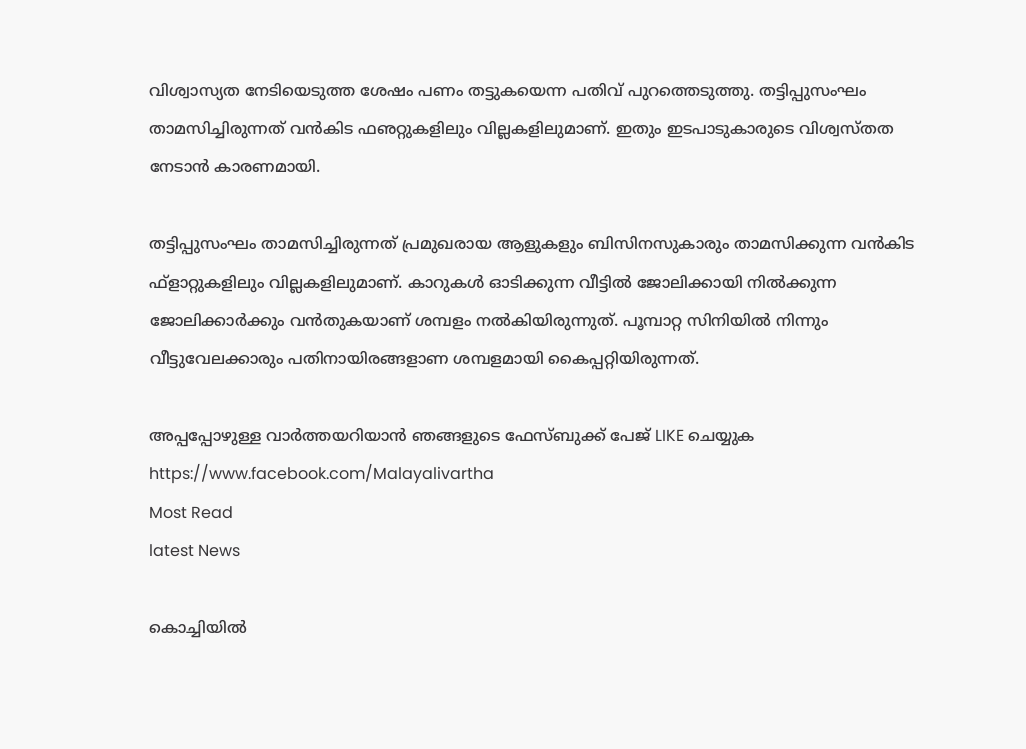വിശ്വാസ്യത നേടിയെടുത്ത ശേഷം പണം തട്ടുകയെന്ന പതിവ് പുറത്തെടുത്തു. തട്ടിപ്പുസംഘം താമസിച്ചിരുന്നത് വന്‍കിട ഫഌറ്റുകളിലും വില്ലകളിലുമാണ്. ഇതും ഇടപാടുകാരുടെ വിശ്വസ്തത നേടാന്‍ കാരണമായി.

തട്ടിപ്പുസംഘം താമസിച്ചിരുന്നത് പ്രമുഖരായ ആളുകളും ബിസിനസുകാരും താമസിക്കുന്ന വന്‍കിട ഫ്‌ളാറ്റുകളിലും വില്ലകളിലുമാണ്. കാറുകള്‍ ഓടിക്കുന്ന വീട്ടില്‍ ജോലിക്കായി നില്‍ക്കുന്ന ജോലിക്കാര്‍ക്കും വന്‍തുകയാണ് ശമ്പളം നല്‍കിയിരുന്നുത്. പൂമ്പാറ്റ സിനിയില്‍ നിന്നും വീട്ടുവേലക്കാരും പതിനായിരങ്ങളാണ ശമ്പളമായി കൈപ്പറ്റിയിരുന്നത്.

അപ്പപ്പോഴുള്ള വാര്‍ത്തയറിയാന്‍ ഞങ്ങളുടെ ഫേസ്‌ബുക്ക്‌ പേജ് LIKE ചെയ്യുക
https://www.facebook.com/Malayalivartha
Most Read
latest News

കൊച്ചിയില്‍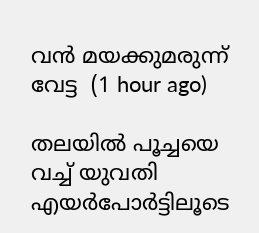വന്‍ മയക്കുമരുന്ന് വേട്ട  (1 hour ago)

തലയില്‍ പൂച്ചയെ വച്ച് യുവതി എയര്‍പോര്‍ട്ടിലൂടെ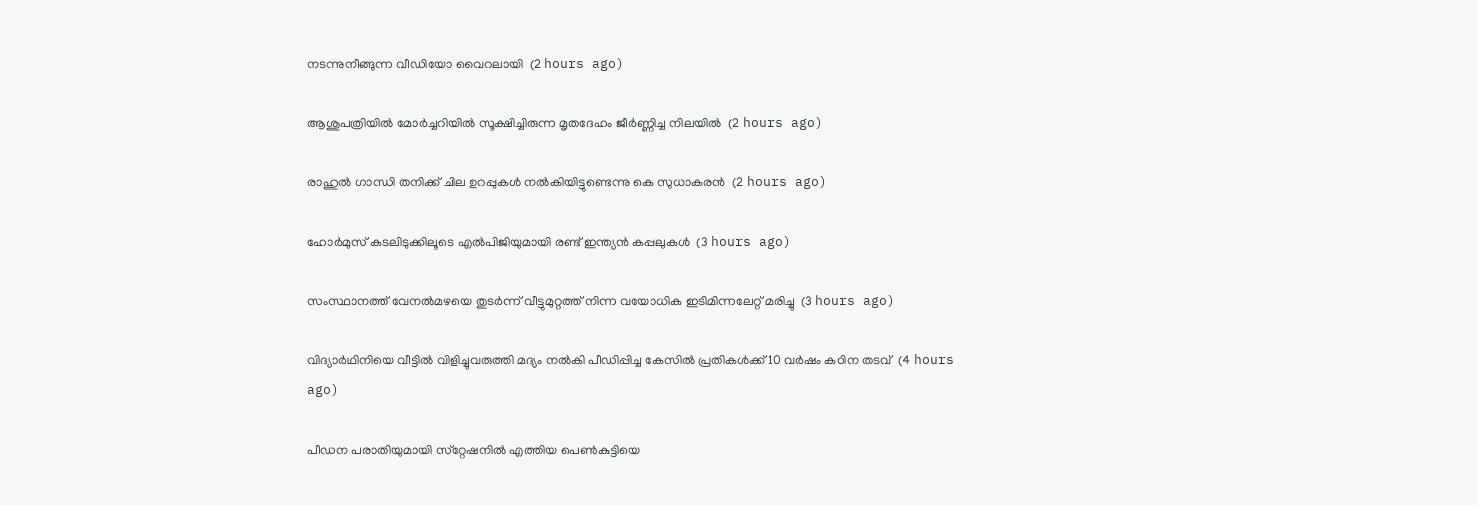നടന്നുനീങ്ങുന്ന വീഡിയോ വൈറലായി  (2 hours ago)

ആശുപത്രിയില്‍ മോര്‍ച്ചറിയില്‍ സൂക്ഷിച്ചിരുന്ന മൃതദേഹം ജീര്‍ണ്ണിച്ച നിലയില്‍  (2 hours ago)

രാഹുല്‍ ഗാന്ധി തനിക്ക് ചില ഉറപ്പുകള്‍ നല്‍കിയിട്ടുണ്ടെന്നു കെ സുധാകരന്‍  (2 hours ago)

ഹോര്‍മുസ് കടലിടുക്കിലൂടെ എല്‍പിജിയുമായി രണ്ട് ഇന്ത്യന്‍ കപ്പലുകള്‍  (3 hours ago)

സംസ്ഥാനത്ത് വേനല്‍മഴയെ തുടര്‍ന്ന് വീട്ടുമുറ്റത്ത് നിന്ന വയോധിക ഇടിമിന്നലേറ്റ് മരിച്ചു  (3 hours ago)

വിദ്യാര്‍ഥിനിയെ വീട്ടില്‍ വിളിച്ചുവരുത്തി മദ്യം നല്‍കി പീഡിപ്പിച്ച കേസില്‍ പ്രതികള്‍ക്ക് 10 വര്‍ഷം കഠിന തടവ്  (4 hours ago)

പീഡന പരാതിയുമായി സ്‌റ്റേഷനില്‍ എത്തിയ പെണ്‍കുട്ടിയെ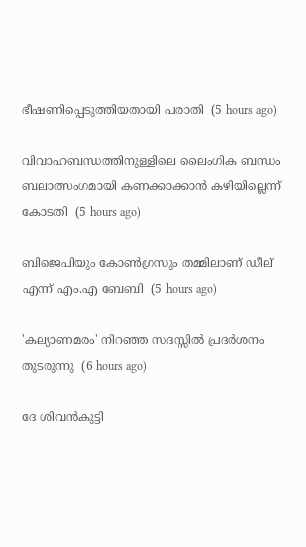ഭീഷണിപ്പെടുത്തിയതായി പരാതി  (5 hours ago)

വിവാഹബന്ധത്തിനുള്ളിലെ ലൈംഗിക ബന്ധം ബലാത്സംഗമായി കണക്കാക്കാന്‍ കഴിയില്ലെന്ന് കോടതി  (5 hours ago)

ബിജെപിയും കോണ്‍ഗ്രസും തമ്മിലാണ് ഡീല് എന്ന് എം.എ ബേബി  (5 hours ago)

'കല്യാണമരം' നിറഞ്ഞ സദസ്സില്‍ പ്രദര്‍ശനം തുടരുന്നു  (6 hours ago)

ദേ ശിവൻകുട്ടി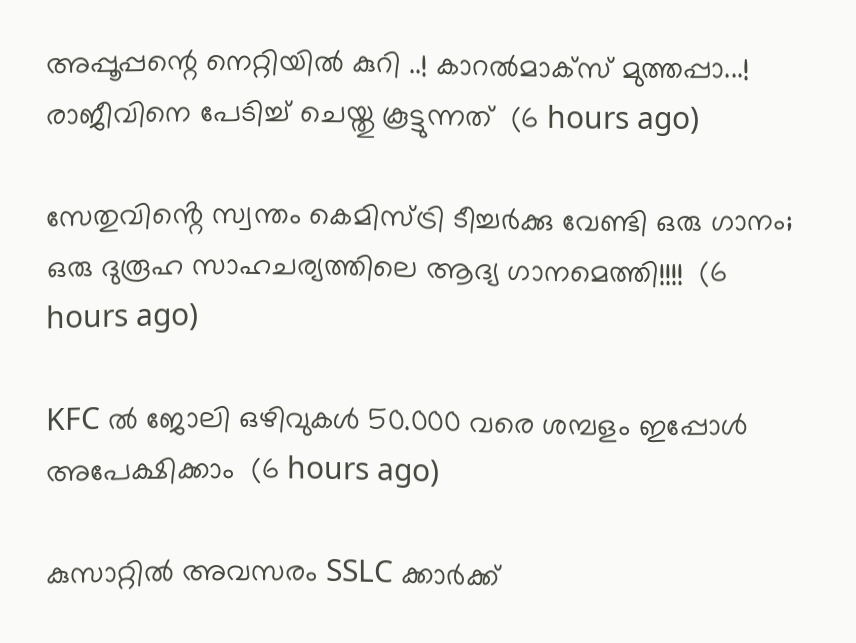അപ്പൂപ്പന്റെ നെറ്റിയിൽ കുറി ..! കാറൽമാക്സ് മുത്തപ്പാ...! രാജീവിനെ പേടിച്ച് ചെയ്തു കൂട്ടുന്നത്  (6 hours ago)

സേതുവിൻ്റെ സ്വന്തം കെമിസ്ട്രി ടീച്ചർക്കു വേണ്ടി ഒരു ഗാനം; ഒരു ദുരൂഹ സാഹചര്യത്തിലെ ആദ്യ ഗാനമെത്തി!!!!  (6 hours ago)

KFC ൽ ജോലി ഒഴിവുകൾ 50.000 വരെ ശമ്പളം ഇപ്പോൾ അപേക്ഷിക്കാം  (6 hours ago)

കുസാറ്റില്‍ അവസരം SSLC ക്കാർക്ക്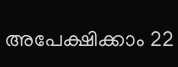അപേക്ഷിക്കാം 22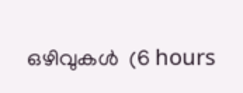ഒഴിവുകള്‍  (6 hours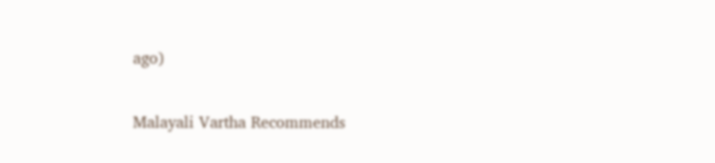ago)

Malayali Vartha Recommends